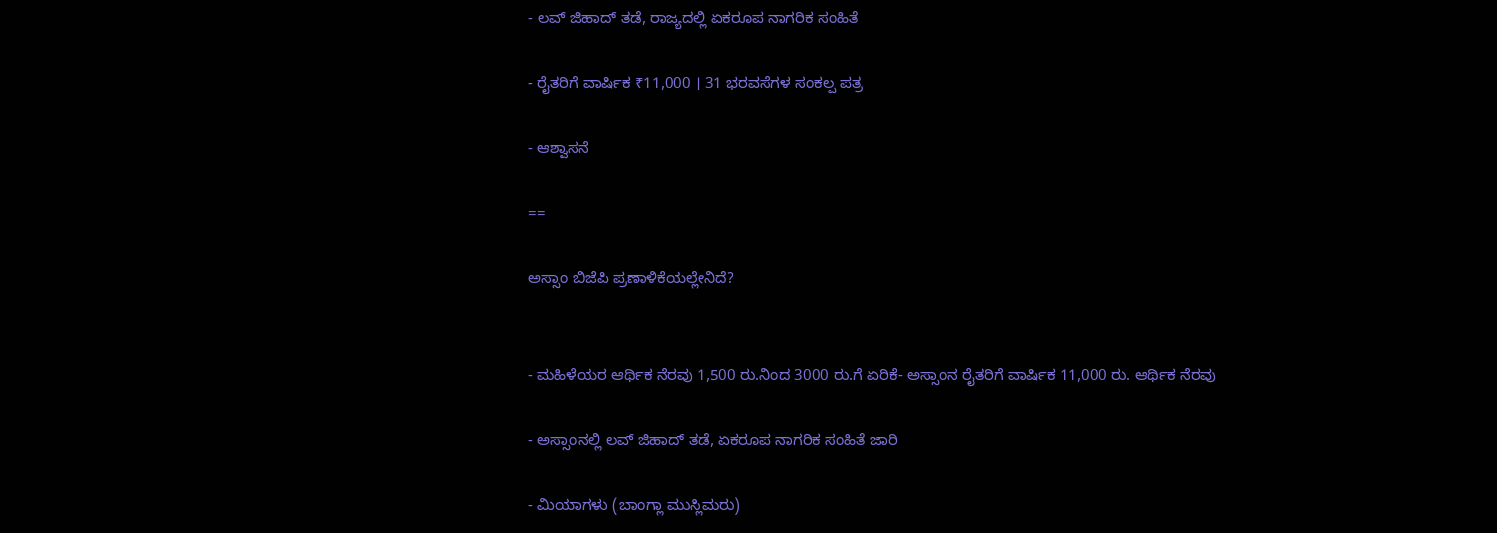- ಲವ್‌ ಜಿಹಾದ್‌ ತಡೆ, ರಾಜ್ಯದಲ್ಲಿ ಏಕರೂಪ ನಾಗರಿಕ ಸಂಹಿತೆ

- ರೈತರಿಗೆ ವಾರ್ಷಿಕ ₹11,000 । 31 ಭರವಸೆಗಳ ಸಂಕಲ್ಪ ಪತ್ರ

- ಆಶ್ವಾಸನೆ

==

ಅಸ್ಸಾಂ ಬಿಜೆಪಿ ಪ್ರಣಾಳಿಕೆಯಲ್ಲೇನಿದೆ?


- ಮಹಿಳೆಯರ ಆರ್ಥಿಕ ನೆರವು 1,500 ರು.ನಿಂದ 3000 ರು.ಗೆ ಏರಿಕೆ- ಅಸ್ಸಾಂನ ರೈತರಿಗೆ ವಾರ್ಷಿಕ 11,000 ರು. ಆರ್ಥಿಕ ನೆರವು

- ಅಸ್ಸಾಂನಲ್ಲಿ ಲವ್‌ ಜಿಹಾದ್‌ ತಡೆ, ಏಕರೂಪ ನಾಗರಿಕ ಸಂಹಿತೆ ಜಾರಿ

- ಮಿಯಾಗಳು (ಬಾಂಗ್ಲಾ ಮುಸ್ಲಿಮರು)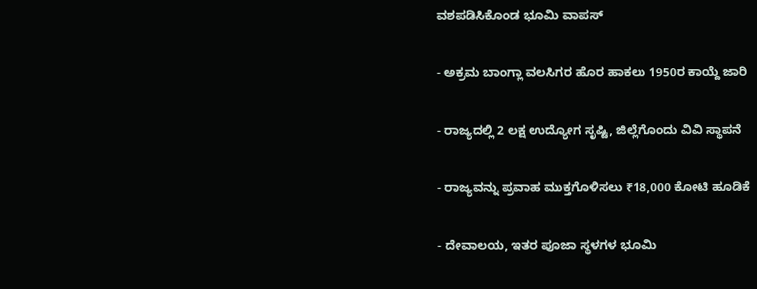ವಶಪಡಿಸಿಕೊಂಡ ಭೂಮಿ ವಾಪಸ್‌

- ಅಕ್ರಮ ಬಾಂಗ್ಲಾ ವಲಸಿಗರ ಹೊರ ಹಾಕಲು 1950ರ ಕಾಯ್ದೆ ಜಾರಿ

- ರಾಜ್ಯದಲ್ಲಿ 2 ಲಕ್ಷ ಉದ್ಯೋಗ ಸೃಷ್ಟಿ, ಜಿಲ್ಲೆಗೊಂದು ವಿವಿ ಸ್ಥಾಪನೆ

- ರಾಜ್ಯವನ್ನು ಪ್ರವಾಹ ಮುಕ್ತಗೊಳಿಸಲು ₹18,000 ಕೋಟಿ ಹೂಡಿಕೆ

- ದೇವಾಲಯ, ಇತರ ಪೂಜಾ ಸ್ಥಳಗಳ ಭೂಮಿ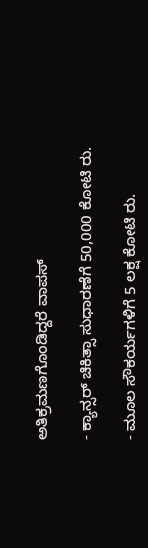ಅತಿಕ್ರಮಣಗೊಂಡಿದ್ದರೆ ವಾಪಸ್‌

- ಕ್ಯಾನ್ಸರ್‌ ಚಿಕಿತ್ಸಾ ಸುಧಾರಣೆಗೆ 50,000 ಕೋಟಿ ರು.

- ಮೂಲ ಸೌಕರ್ಯಗಳಿಗೆ 5 ಲಕ್ಷ ಕೋಟಿ ರು.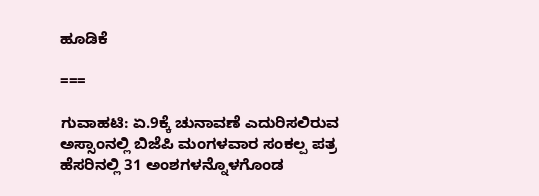ಹೂಡಿಕೆ

===

ಗುವಾಹಟಿ: ಏ.9ಕ್ಕೆ ಚುನಾವಣೆ ಎದುರಿಸಲಿರುವ ಅಸ್ಸಾಂನಲ್ಲಿ ಬಿಜೆಪಿ ಮಂಗಳವಾರ ಸಂಕಲ್ಪ ಪತ್ರ ಹೆಸರಿನಲ್ಲಿ 31 ಅಂಶಗಳನ್ನೊಳಗೊಂಡ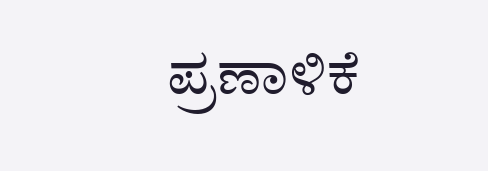ಪ್ರಣಾಳಿಕೆ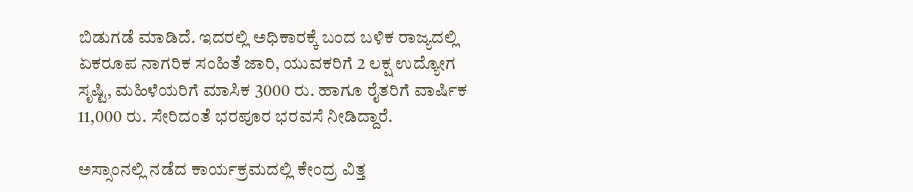ಬಿಡುಗಡೆ ಮಾಡಿದೆ. ಇದರಲ್ಲಿ ಅಧಿಕಾರಕ್ಕೆ ಬಂದ ಬಳಿಕ ರಾಜ್ಯದಲ್ಲಿ ಏಕರೂಪ ನಾಗರಿಕ ಸಂಹಿತೆ ಜಾರಿ, ಯುವಕರಿಗೆ 2 ಲಕ್ಷ ಉದ್ಯೋಗ ಸೃಷ್ಟಿ, ಮಹಿಳೆಯರಿಗೆ ಮಾಸಿಕ 3000 ರು. ಹಾಗೂ ರೈತರಿಗೆ ವಾರ್ಷಿಕ 11,000 ರು. ಸೇರಿದಂತೆ ಭರಪೂರ ಭರವಸೆ ನೀಡಿದ್ದಾರೆ.

ಅಸ್ಸಾಂನಲ್ಲಿ ನಡೆದ ಕಾರ್ಯಕ್ರಮದಲ್ಲಿ ಕೇಂದ್ರ ವಿತ್ತ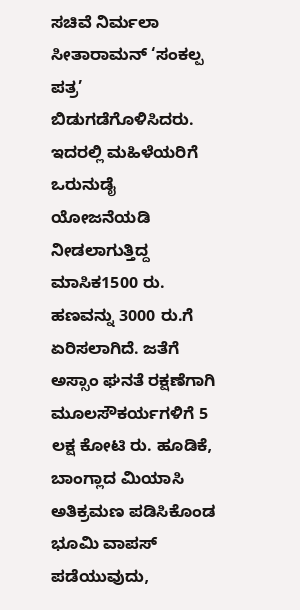ಸಚಿವೆ ನಿರ್ಮಲಾ ಸೀತಾರಾಮನ್‌ ‘ಸಂಕಲ್ಪ ಪತ್ರ’ ಬಿಡುಗಡೆಗೊಳಿಸಿದರು. ಇದರಲ್ಲಿ ಮಹಿಳೆಯರಿಗೆ ಒರುನುಡೈ ಯೋಜನೆಯಡಿ ನೀಡಲಾಗುತ್ತಿದ್ದ ಮಾಸಿಕ1500 ರು. ಹಣವನ್ನು 3000 ರು.ಗೆ ಏರಿಸಲಾಗಿದೆ. ಜತೆಗೆ ಅಸ್ಸಾಂ ಘನತೆ ರಕ್ಷಣೆಗಾಗಿ ಮೂಲಸೌಕರ್ಯಗಳಿಗೆ 5 ಲಕ್ಷ ಕೋಟಿ ರು. ಹೂಡಿಕೆ, ಬಾಂಗ್ಲಾದ ಮಿಯಾಸಿ ಅತಿಕ್ರಮಣ ಪಡಿಸಿಕೊಂಡ ಭೂಮಿ ವಾಪಸ್‌ ಪಡೆಯುವುದು,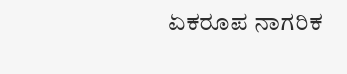ಏಕರೂಪ ನಾಗರಿಕ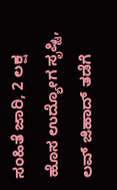ಸಂಹಿತೆ ಜಾರಿ, 2 ಲಕ್ಷ ಹೊಸ ಉದ್ಯೋಗ ಸೃಷ್ಟಿ, ಲವ್‌ ಜಿಹಾದ್‌ ತಡೆಗೆ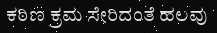ಕಠಿಣ ಕ್ರಮ ಸೇರಿದಂತೆ ಹಲವು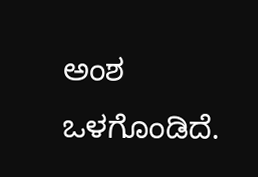ಅಂಶ ಒಳಗೊಂಡಿದೆ.